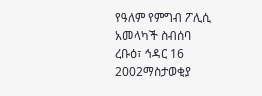የዓለም የምግብ ፖሊሲ አመላካች ስብሰባ
ረቡዕ፣ ኅዳር 16 2002ማስታወቂያ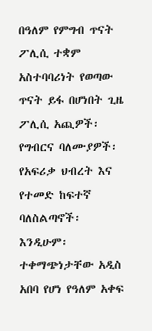በዓለም የምግብ ጥናት ፖሊሲ ተቋም አስተባባሪነት የወጣው ጥናት ይፋ በሆነበት ጊዜ ፖሊሲ አጪዎች፡ የግብርና ባለሙያዎች፡ የአፍሪቃ ህብረት እና የተመድ ከፍተኛ ባለስልጣኖች፡ እንዲሁም፡ ተቀማጭነታቸው አዲስ አበባ የሆነ የዓለም አቀፍ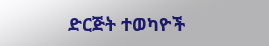ድርጅት ተወካዮች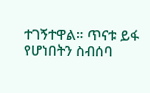ተገኝተዋል። ጥናቱ ይፋ የሆነበትን ስብሰባ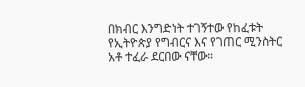በክብር እንግድነት ተገኝተው የከፈቱት የኢትዮጵያ የግብርና እና የገጠር ሚንስትር አቶ ተፈራ ደርበው ናቸው።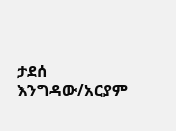ታደሰ እንግዳው/አርያም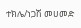ተክሌ/ነጋሽ መሀመድ